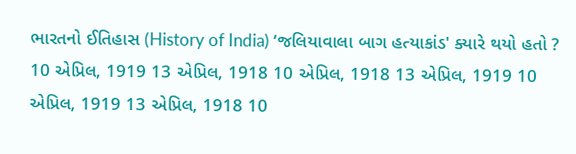ભારતનો ઈતિહાસ (History of India) ‘જલિયાવાલા બાગ હત્યાકાંડ' ક્યારે થયો હતો ? 10 એપ્રિલ, 1919 13 એપ્રિલ, 1918 10 એપ્રિલ, 1918 13 એપ્રિલ, 1919 10 એપ્રિલ, 1919 13 એપ્રિલ, 1918 10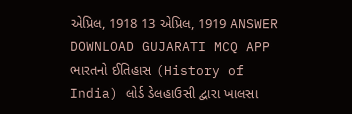એપ્રિલ, 1918 13 એપ્રિલ, 1919 ANSWER DOWNLOAD GUJARATI MCQ APP
ભારતનો ઈતિહાસ (History of India) લોર્ડ ડેલહાઉસી દ્વારા ખાલસા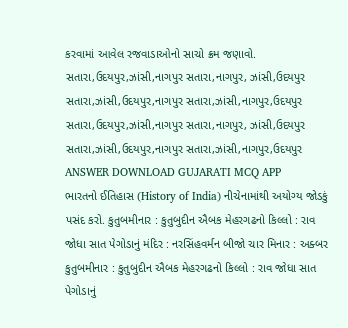કરવામાં આવેલ રજવાડાઓનો સાચો ક્રમ જણાવો. સતારા,ઉદયપુર,ઝાંસી,નાગપુર સતારા,નાગપુર, ઝાંસી,ઉદયપુર સતારા,ઝાંસી,ઉદયપુર,નાગપુર સતારા,ઝાંસી,નાગપુર,ઉદયપુર સતારા,ઉદયપુર,ઝાંસી,નાગપુર સતારા,નાગપુર, ઝાંસી,ઉદયપુર સતારા,ઝાંસી,ઉદયપુર,નાગપુર સતારા,ઝાંસી,નાગપુર,ઉદયપુર ANSWER DOWNLOAD GUJARATI MCQ APP
ભારતનો ઈતિહાસ (History of India) નીચેનામાંથી અયોગ્ય જોડકું પસંદ કરો. કુતુબમીનાર : કુતુબુદીન ઐબક મેહરગઢનો કિલ્લો : રાવ જોધા સાત પેગોડાનું મંદિર : નરસિંહવર્મન બીજો ચાર મિનાર : અક્બર કુતુબમીનાર : કુતુબુદીન ઐબક મેહરગઢનો કિલ્લો : રાવ જોધા સાત પેગોડાનું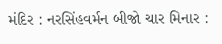મંદિર : નરસિંહવર્મન બીજો ચાર મિનાર :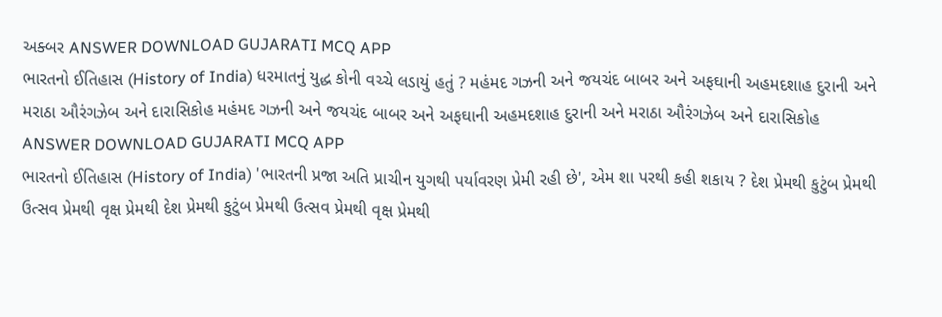અક્બર ANSWER DOWNLOAD GUJARATI MCQ APP
ભારતનો ઈતિહાસ (History of India) ધરમાતનું યુદ્ધ કોની વચ્ચે લડાયું હતું ? મહંમદ ગઝની અને જયચંદ બાબર અને અફઘાની અહમદશાહ દુરાની અને મરાઠા ઔરંગઝેબ અને દારાસિકોહ મહંમદ ગઝની અને જયચંદ બાબર અને અફઘાની અહમદશાહ દુરાની અને મરાઠા ઔરંગઝેબ અને દારાસિકોહ ANSWER DOWNLOAD GUJARATI MCQ APP
ભારતનો ઈતિહાસ (History of India) 'ભારતની પ્રજા અતિ પ્રાચીન યુગથી પર્યાવરણ પ્રેમી રહી છે', એમ શા પરથી કહી શકાય ? દેશ પ્રેમથી કુટુંબ પ્રેમથી ઉત્સવ પ્રેમથી વૃક્ષ પ્રેમથી દેશ પ્રેમથી કુટુંબ પ્રેમથી ઉત્સવ પ્રેમથી વૃક્ષ પ્રેમથી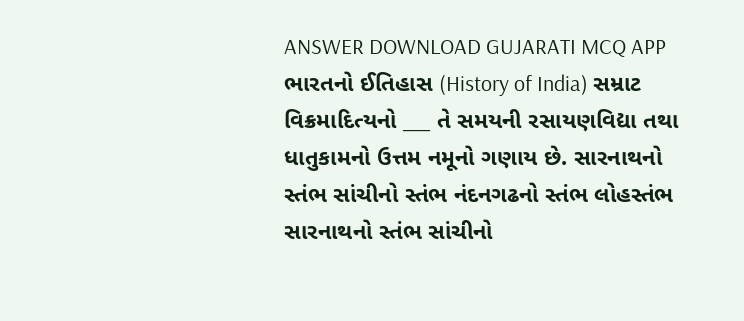ANSWER DOWNLOAD GUJARATI MCQ APP
ભારતનો ઈતિહાસ (History of India) સમ્રાટ વિક્રમાદિત્યનો ___ તે સમયની રસાયણવિદ્યા તથા ધાતુકામનો ઉત્તમ નમૂનો ગણાય છે. સારનાથનો સ્તંભ સાંચીનો સ્તંભ નંદનગઢનો સ્તંભ લોહસ્તંભ સારનાથનો સ્તંભ સાંચીનો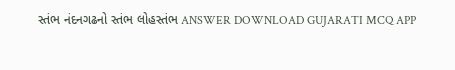સ્તંભ નંદનગઢનો સ્તંભ લોહસ્તંભ ANSWER DOWNLOAD GUJARATI MCQ APP